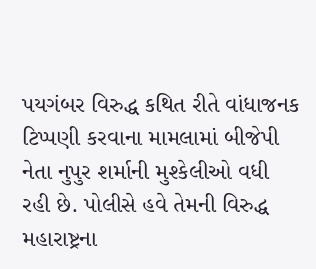પયગંબર વિરુદ્ધ કથિત રીતે વાંધાજનક ટિપ્પણી કરવાના મામલામાં બીજેપી નેતા નુપુર શર્માની મુશ્કેલીઓ વધી રહી છે. પોલીસે હવે તેમની વિરુદ્ધ મહારાષ્ટ્રના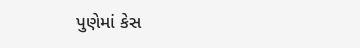પુણેમાં કેસ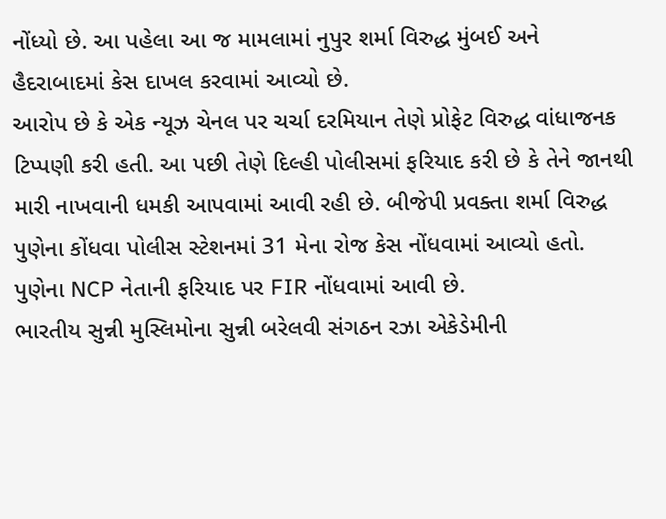નોંધ્યો છે. આ પહેલા આ જ મામલામાં નુપુર શર્મા વિરુદ્ધ મુંબઈ અને હૈદરાબાદમાં કેસ દાખલ કરવામાં આવ્યો છે.
આરોપ છે કે એક ન્યૂઝ ચેનલ પર ચર્ચા દરમિયાન તેણે પ્રોફેટ વિરુદ્ધ વાંધાજનક ટિપ્પણી કરી હતી. આ પછી તેણે દિલ્હી પોલીસમાં ફરિયાદ કરી છે કે તેને જાનથી મારી નાખવાની ધમકી આપવામાં આવી રહી છે. બીજેપી પ્રવક્તા શર્મા વિરુદ્ધ પુણેના કોંધવા પોલીસ સ્ટેશનમાં 31 મેના રોજ કેસ નોંધવામાં આવ્યો હતો. પુણેના NCP નેતાની ફરિયાદ પર FIR નોંધવામાં આવી છે.
ભારતીય સુન્ની મુસ્લિમોના સુન્ની બરેલવી સંગઠન રઝા એકેડેમીની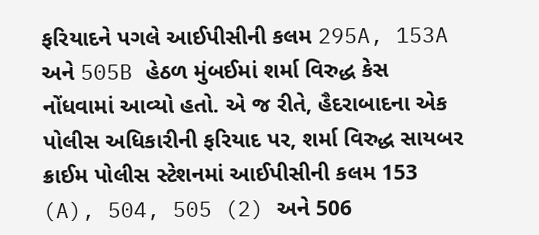ફરિયાદને પગલે આઈપીસીની કલમ 295A, 153A અને 505B હેઠળ મુંબઈમાં શર્મા વિરુદ્ધ કેસ નોંધવામાં આવ્યો હતો. એ જ રીતે, હૈદરાબાદના એક પોલીસ અધિકારીની ફરિયાદ પર, શર્મા વિરુદ્ધ સાયબર ક્રાઈમ પોલીસ સ્ટેશનમાં આઈપીસીની કલમ 153 (A), 504, 505 (2) અને 506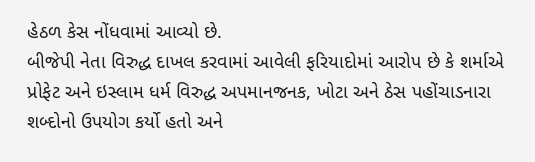હેઠળ કેસ નોંધવામાં આવ્યો છે.
બીજેપી નેતા વિરુદ્ધ દાખલ કરવામાં આવેલી ફરિયાદોમાં આરોપ છે કે શર્માએ પ્રોફેટ અને ઇસ્લામ ધર્મ વિરુદ્ધ અપમાનજનક, ખોટા અને ઠેસ પહોંચાડનારા શબ્દોનો ઉપયોગ કર્યો હતો અને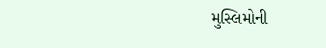મુસ્લિમોની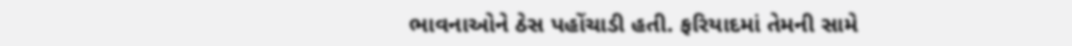ભાવનાઓને ઠેસ પહોંચાડી હતી. ફરિયાદમાં તેમની સામે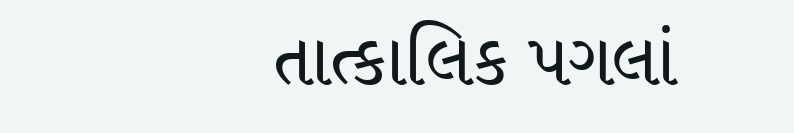તાત્કાલિક પગલાં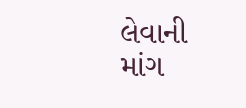લેવાની માંગ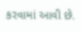કરવામાં આવી છે.